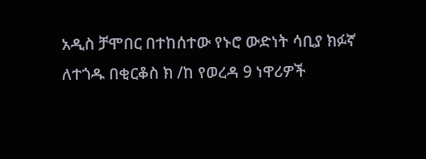አዲስ ቻሞበር በተከሰተው የኑሮ ውድነት ሳቢያ ክፉኛ ለተጎዱ በቂርቆስ ክ /ከ የወረዳ 9 ነዋሪዎች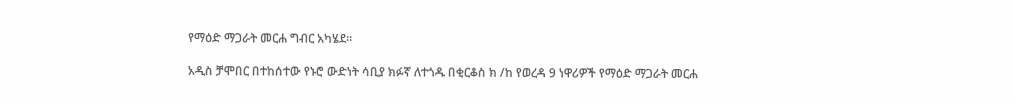የማዕድ ማጋራት መርሐ ግብር አካሄደ።

አዲስ ቻሞበር በተከሰተው የኑሮ ውድነት ሳቢያ ክፉኛ ለተጎዱ በቂርቆስ ክ /ከ የወረዳ 9 ነዋሪዎች የማዕድ ማጋራት መርሐ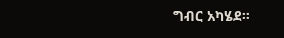ግብር አካሄደ።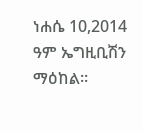ነሐሴ 10,2014 ዓም ኤግዚቢሽን ማዕከል።